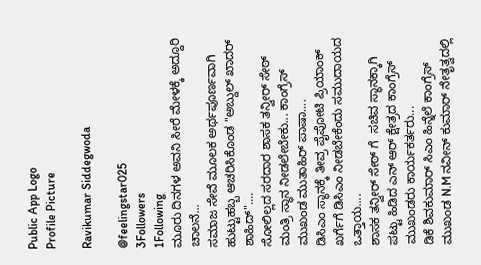Public App Logo
Profile Picture

Ravikumar Siddegwoda

@feelingstar025
3Followers
1Following
ಮೂರು ದಿನಗಳ ಅವನಿ ಸೀರೆ ಮೇಳಕ್ಕೆ ಅದ್ದೂರಿ ಚಾಲನೆ...
ಸಮಾಜ ಸೇವೆ ಮೂಲಕ ಅರ್ಥಪೂರ್ಣವಾಗಿ ಹುಟ್ಟುಹಬ್ಬ ಆಚರಿಸಿಕೊಂಡ "ಅಬ್ದುಲ್ ಖಾದರ್ ಶಾಹಿದ್"....
ಸೋಲಿಲ್ಲದ ಸರದಾರ ಶಾಸಕ ತನ್ವೀರ್ ಸೇಠ್ ಮಂತ್ರಿ ಸ್ಥಾನ ನೀಡಲೇಬೇಕು... ಕಾಂಗ್ರೆಸ್ ಮುಖಂಡ ಮುತಾಹಿರ್ ಪಾಷಾ....
ಡಿಸಿಎಂ ಸ್ಥಾನಕ್ಕೆ ತೀವ್ರ ಪೈಪೋಟಿ ಪ್ರಿಯಾಂಕ್ ಖರ್ಗೆಗೆ ಡಿಸಿಎಂ ನೀಡಬೇಕೆಂದು ಸಮುದಾಯದ ಒತ್ತಾಯ....
ಶಾಸಕ ತನ್ವೀರ್ ಸೇಠ್ ಗೆ  ಸಚಿವ ಸ್ಥಾನಕ್ಕಾಗಿ ಪಟ್ಟು ಹಿಡಿದ ಎನ್ ಆರ್ ಕ್ಷೇತ್ರದ ಕಾಂಗ್ರೆಸ್ ಮುಖಂಡರು ಕಾರ್ಯಕರ್ತರು...
ಡಿಕೆ ಶಿವಕುಮಾರ್ ಸಿಎಂ ಹಿನ್ನೆಲೆ ಕಾಂಗ್ರೆಸ್ ಮುಖಂಡ N.M ನವೀನ್ ಕುಮಾರ್ ನೇತೃತ್ವದಲ್ಲಿ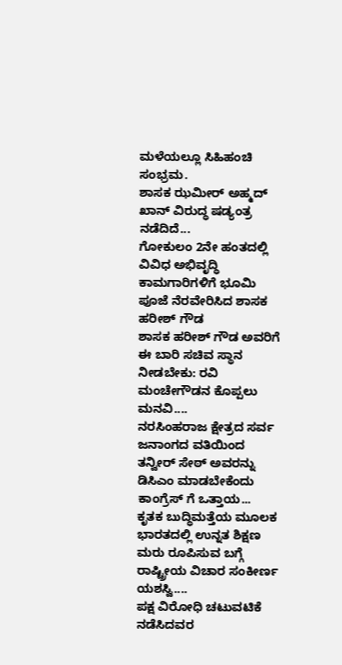ಮಳೆಯಲ್ಲೂ ಸಿಹಿಹಂಚಿ ಸಂಭ್ರಮ.
ಶಾಸಕ ಝಮೀರ್ ಅಹ್ಮದ್ ಖಾನ್ ವಿರುದ್ಧ ಷಡ್ಯಂತ್ರ ನಡೆದಿದೆ...
ಗೋಕುಲಂ 2ನೇ ಹಂತದಲ್ಲಿ ವಿವಿಧ ಅಭಿವೃದ್ಧಿ ಕಾಮಗಾರಿಗಳಿಗೆ ಭೂಮಿ ಪೂಜೆ ನೆರವೇರಿಸಿದ ಶಾಸಕ ಹರೀಶ್ ಗೌಡ
ಶಾಸಕ ಹರೀಶ್ ಗೌಡ ಅವರಿಗೆ ಈ ಬಾರಿ ಸಚಿವ ಸ್ಥಾನ ನೀಡಬೇಕು: ರವಿ ಮಂಚೇಗೌಡನ ಕೊಪ್ಪಲು ಮನವಿ....
ನರಸಿಂಹರಾಜ ಕ್ಷೇತ್ರದ ಸರ್ವ ಜನಾಂಗದ ವತಿಯಿಂದ ತನ್ವೀರ್ ಸೇಠ್ ಅವರನ್ನು ಡಿಸಿಎಂ ಮಾಡಬೇಕೆಂದು ಕಾಂಗ್ರೆಸ್ ಗೆ ಒತ್ತಾಯ...
ಕೃತಕ ಬುದ್ಧಿಮತ್ತೆಯ ಮೂಲಕ ಭಾರತದಲ್ಲಿ ಉನ್ನತ ಶಿಕ್ಷಣ ಮರು ರೂಪಿಸುವ ಬಗ್ಗೆ ರಾಷ್ಟ್ರೀಯ ವಿಚಾರ ಸಂಕೀರ್ಣ ಯಶಸ್ವಿ....
ಪಕ್ಷ ವಿರೋಧಿ ಚಟುವಟಿಕೆ ನಡೆಸಿದವರ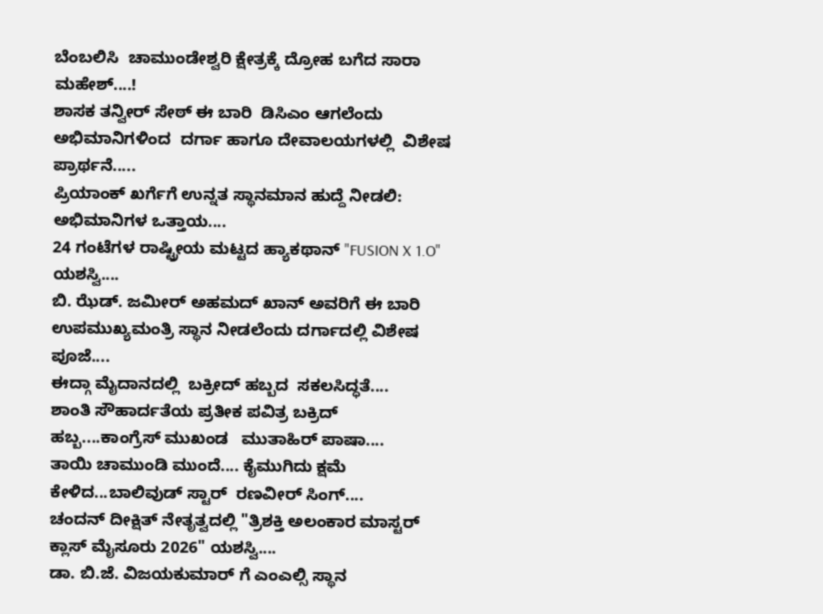ಬೆಂಬಲಿಸಿ  ಚಾಮುಂಡೇಶ್ವರಿ ಕ್ಷೇತ್ರಕ್ಕೆ ದ್ರೋಹ ಬಗೆದ ಸಾರಾ ಮಹೇಶ್....!
ಶಾಸಕ ತನ್ವೀರ್ ಸೇಠ್ ಈ ಬಾರಿ  ಡಿಸಿಎಂ ಆಗಲೆಂದು ಅಭಿಮಾನಿಗಳಿಂದ  ದರ್ಗಾ ಹಾಗೂ ದೇವಾಲಯಗಳಲ್ಲಿ  ವಿಶೇಷ ಪ್ರಾರ್ಥನೆ.....
ಪ್ರಿಯಾಂಕ್ ಖರ್ಗೆಗೆ ಉನ್ನತ ಸ್ಥಾನಮಾನ ಹುದ್ದೆ ನೀಡಲಿ: ಅಭಿಮಾನಿಗಳ ಒತ್ತಾಯ....
24 ಗಂಟೆಗಳ ರಾಷ್ಟ್ರೀಯ ಮಟ್ಟದ ಹ್ಯಾಕಥಾನ್ "FUSION X 1.O" ಯಶಸ್ವಿ....
ಬಿ. ಝೆಡ್. ಜಮೀರ್ ಅಹಮದ್ ಖಾನ್ ಅವರಿಗೆ ಈ ಬಾರಿ ಉಪಮುಖ್ಯಮಂತ್ರಿ ಸ್ಥಾನ ನೀಡಲೆಂದು ದರ್ಗಾದಲ್ಲಿ ವಿಶೇಷ ಪೂಜೆ....
ಈದ್ಗಾ ಮೈದಾನದಲ್ಲಿ  ಬಕ್ರೀದ್ ಹಬ್ಬದ  ಸಕಲಸಿದ್ಧತೆ....
ಶಾಂತಿ ಸೌಹಾರ್ದತೆಯ ಪ್ರತೀಕ ಪವಿತ್ರ ಬಕ್ರಿದ್ ಹಬ್ಬ....ಕಾಂಗ್ರೆಸ್ ಮುಖಂಡ   ಮುತಾಹಿರ್ ಪಾಷಾ....
ತಾಯಿ ಚಾಮುಂಡಿ ಮುಂದೆ.... ಕೈಮುಗಿದು ಕ್ಷಮೆ ಕೇಳಿದ...ಬಾಲಿವುಡ್ ಸ್ಟಾರ್  ರಣವೀರ್ ಸಿಂಗ್....
ಚಂದನ್ ದೀಕ್ಷಿತ್ ನೇತೃತ್ವದಲ್ಲಿ "ತ್ರಿಶಕ್ತಿ ಅಲಂಕಾರ ಮಾಸ್ಟರ್ ಕ್ಲಾಸ್ ಮೈಸೂರು 2026" ಯಶಸ್ವಿ....
ಡಾ. ಬಿ.ಜೆ. ವಿಜಯಕುಮಾರ್ ಗೆ ಎಂಎಲ್ಸಿ ಸ್ಥಾನ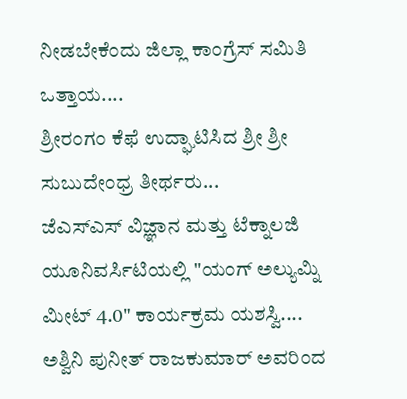ನೀಡಬೇಕೆಂದು ಜಿಲ್ಲಾ ಕಾಂಗ್ರೆಸ್ ಸಮಿತಿ ಒತ್ತಾಯ....
ಶ್ರೀರಂಗಂ ಕೆಫೆ ಉದ್ಘಾಟಿಸಿದ ಶ್ರೀ ಶ್ರೀ ಸುಬುದೇಂಧ್ರ ತೀರ್ಥರು...
ಜೆಎಸ್ಎಸ್ ವಿಜ್ಞಾನ ಮತ್ತು ಟೆಕ್ನಾಲಜಿ ಯೂನಿವರ್ಸಿಟಿಯಲ್ಲಿ "ಯಂಗ್ ಅಲ್ಯುಮ್ನಿ ಮೀಟ್ 4.0" ಕಾರ್ಯಕ್ರಮ ಯಶಸ್ವಿ....
ಅಶ್ವಿನಿ ಪುನೀತ್ ರಾಜಕುಮಾರ್ ಅವರಿಂದ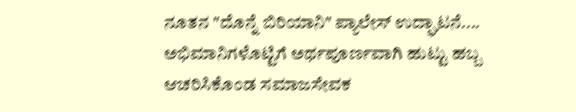ನೂತನ "ದೊನ್ನೆ ಬಿರಿಯಾನಿ" ಪ್ಯಾಲೇಸ್ ಉದ್ಘಾಟನೆ....
ಅಭಿಮಾನಿಗಳೊಟ್ಟಿಗೆ ಅರ್ಥಪೂರ್ಣವಾಗಿ ಹುಟ್ಟು ಹಬ್ಬ  ಆಚರಿಸಿಕೊಂಡ ಸಮಾಜಸೇವಕ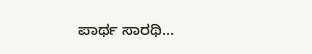ಪಾರ್ಥ ಸಾರಥಿ...